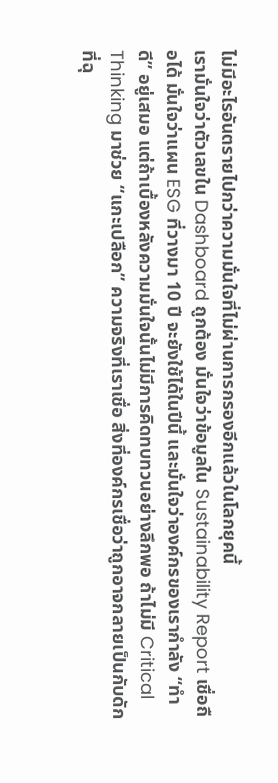ไม่มีอะไรอันตรายไปกว่าความมั่นใจที่ไม่ผ่านการกรองอีกแล้วในโลกยุคนี้
เรามั่นใจว่าตัวเลขใน Dashboard ถูกต้อง มั่นใจว่าข้อมูลใน Sustainability Report เชื่อถือได้ มั่นใจว่าแผน ESG ที่วางมา 10 ปี จะยังใช้ได้ในปีนี้ และมั่นใจว่าองค์กรของเรากำลัง “ทำดี” อยู่เสมอ แต่ถ้าเบื้องหลังความมั่นใจนั้นไม่มีการคิดทบทวนอย่างลึกพอ ถ้าไม่มี Critical Thinking มาช่วย “แกะเปลือก” ความจริงที่เราเชื่อ สิ่งที่องค์กรเชื่อว่าถูกอาจกลายเป็นกับดักที่ฉุ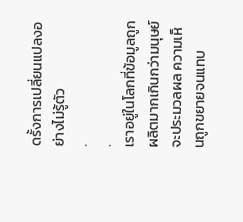ดรั้งการเปลี่ยนแปลงอย่างไม่รู้ตัว
.
.
เราอยู่ในโลกที่ข้อมูลถูกผลิตมากเกินกว่ามนุษย์จะประมวลผล ความเห็นถูกขยายจนแทบ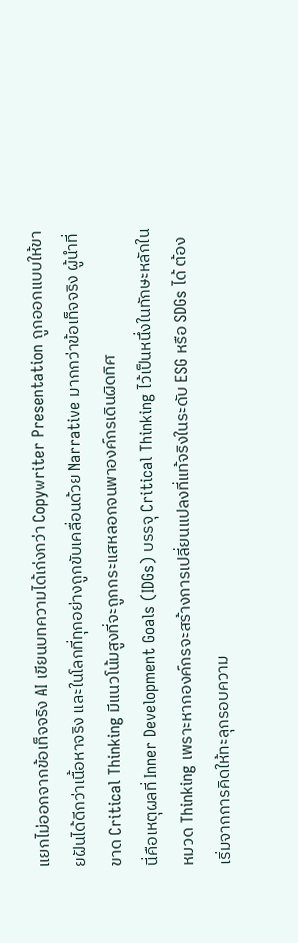แยกไม่ออกจากข้อเท็จจริง AI เขียนบทความได้เก่งกว่า Copywriter Presentation ถูกออกแบบให้ขายฝันได้ดีกว่าเนื้อหาจริง และในโลกที่ทุกอย่างถูกขับเคลื่อนด้วย Narrative มากกว่าข้อเท็จจริง ผู้นำที่ขาด Critical Thinking มีแนวโน้มสูงที่จะถูกกระแสหลอกจนพาองค์กรเดินผิดทิศ
นี่คือเหตุผลที่ Inner Development Goals (IDGs) บรรจุ Critical Thinking ไว้เป็นหนึ่งในทักษะหลักในหมวด Thinking เพราะหากองค์กรจะสร้างการเปลี่ยนแปลงที่แท้จริงในระดับ ESG หรือ SDGs ได้ ต้องเริ่มจากการคิดให้ทะลุกรอบความ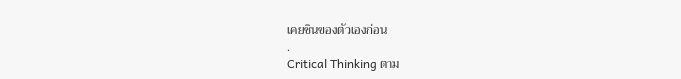เคยชินของตัวเองก่อน
.
Critical Thinking ตาม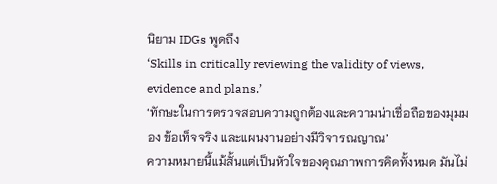นิยาม IDGs พูดถึง
‘Skills in critically reviewing the validity of views, evidence and plans.’
‘ทักษะในการตรวจสอบความถูกต้องและความน่าเชื่อถือของมุมมอง ข้อเท็จจริง และแผนงานอย่างมีวิจารณญาณ’
ความหมายนี้แม้สั้นแต่เป็นหัวใจของคุณภาพการคิดทั้งหมด มันไม่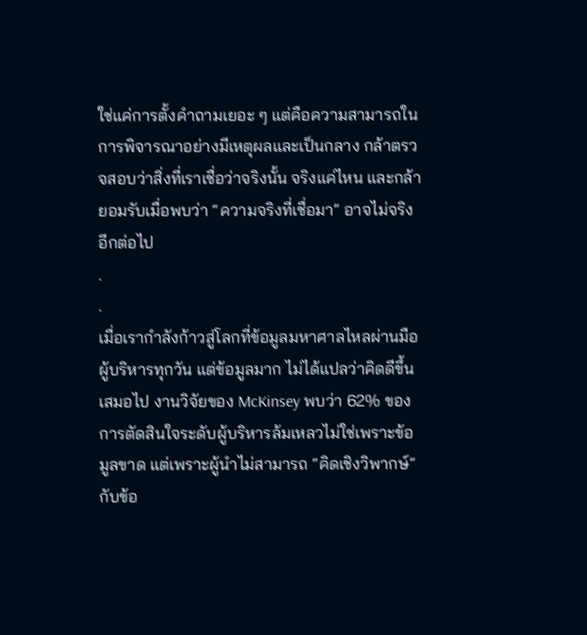ใช่แค่การตั้งคำถามเยอะ ๆ แต่คือความสามารถในการพิจารณาอย่างมีเหตุผลและเป็นกลาง กล้าตรวจสอบว่าสิ่งที่เราเชื่อว่าจริงนั้น จริงแค่ไหน และกล้ายอมรับเมื่อพบว่า “ความจริงที่เชื่อมา” อาจไม่จริงอีกต่อไป
.
.
เมื่อเรากำลังก้าวสู่โลกที่ข้อมูลมหาศาลไหลผ่านมือผู้บริหารทุกวัน แต่ข้อมูลมาก ไม่ได้แปลว่าคิดดีขึ้นเสมอไป งานวิจัยของ McKinsey พบว่า 62% ของการตัดสินใจระดับผู้บริหารล้มเหลวไม่ใช่เพราะข้อมูลขาด แต่เพราะผู้นำไม่สามารถ “คิดเชิงวิพากษ์” กับข้อ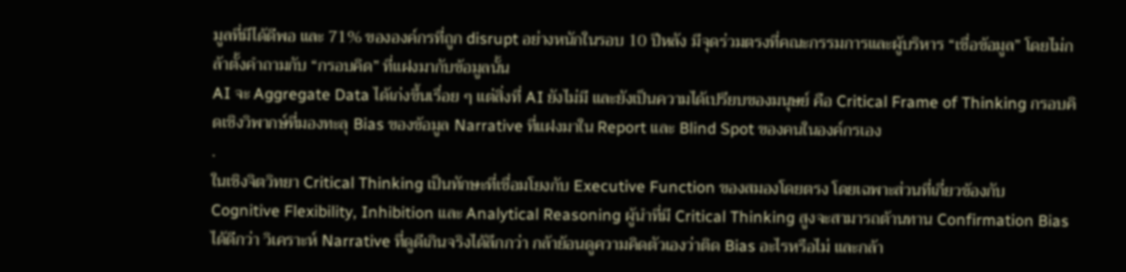มูลที่มีได้ดีพอ และ 71% ขององค์กรที่ถูก disrupt อย่างหนักในรอบ 10 ปีหลัง มีจุดร่วมตรงที่คณะกรรมการและผู้บริหาร “เชื่อข้อมูล” โดยไม่กล้าตั้งคำถามกับ “กรอบคิด” ที่แฝงมากับข้อมูลนั้น
AI จะ Aggregate Data ได้เก่งขึ้นเรื่อย ๆ แต่สิ่งที่ AI ยังไม่มี และยังเป็นความได้เปรียบของมนุษย์ คือ Critical Frame of Thinking กรอบคิดเชิงวิพากษ์ที่มองทะลุ Bias ของข้อมูล Narrative ที่แฝงมาใน Report และ Blind Spot ของคนในองค์กรเอง
.
ในเชิงจิตวิทยา Critical Thinking เป็นทักษะที่เชื่อมโยงกับ Executive Function ของสมองโดยตรง โดยเฉพาะส่วนที่เกี่ยวข้องกับ Cognitive Flexibility, Inhibition และ Analytical Reasoning ผู้นำที่มี Critical Thinking สูงจะสามารถต้านทาน Confirmation Bias ได้ดีกว่า วิเคราะห์ Narrative ที่ดูดีเกินจริงได้ลึกกว่า กล้าย้อนดูความคิดตัวเองว่าติด Bias อะไรหรือไม่ และกล้า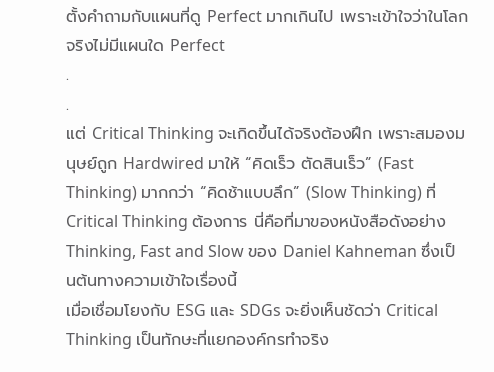ตั้งคำถามกับแผนที่ดู Perfect มากเกินไป เพราะเข้าใจว่าในโลกจริงไม่มีแผนใด Perfect
.
.
แต่ Critical Thinking จะเกิดขึ้นได้จริงต้องฝึก เพราะสมองมนุษย์ถูก Hardwired มาให้ “คิดเร็ว ตัดสินเร็ว” (Fast Thinking) มากกว่า “คิดช้าแบบลึก” (Slow Thinking) ที่ Critical Thinking ต้องการ นี่คือที่มาของหนังสือดังอย่าง Thinking, Fast and Slow ของ Daniel Kahneman ซึ่งเป็นต้นทางความเข้าใจเรื่องนี้
เมื่อเชื่อมโยงกับ ESG และ SDGs จะยิ่งเห็นชัดว่า Critical Thinking เป็นทักษะที่แยกองค์กรทำจริง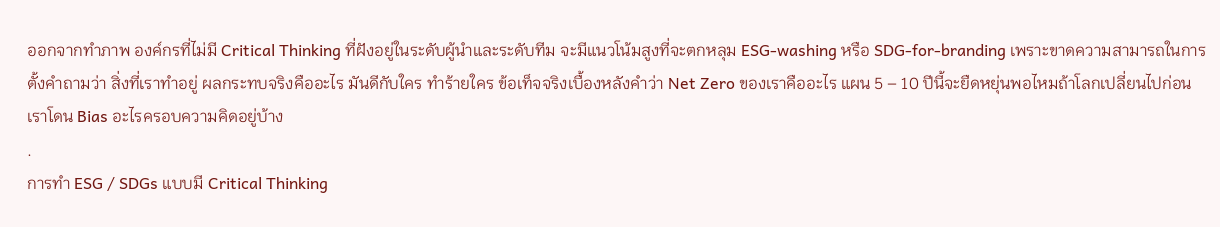ออกจากทำภาพ องค์กรที่ไม่มี Critical Thinking ที่ฝังอยู่ในระดับผู้นำและระดับทีม จะมีแนวโน้มสูงที่จะตกหลุม ESG-washing หรือ SDG-for-branding เพราะขาดความสามารถในการตั้งคำถามว่า สิ่งที่เราทำอยู่ ผลกระทบจริงคืออะไร มันดีกับใคร ทำร้ายใคร ข้อเท็จจริงเบื้องหลังคำว่า Net Zero ของเราคืออะไร แผน 5 – 10 ปีนี้จะยืดหยุ่นพอไหมถ้าโลกเปลี่ยนไปก่อน เราโดน Bias อะไรครอบความคิดอยู่บ้าง
.
การทำ ESG / SDGs แบบมี Critical Thinking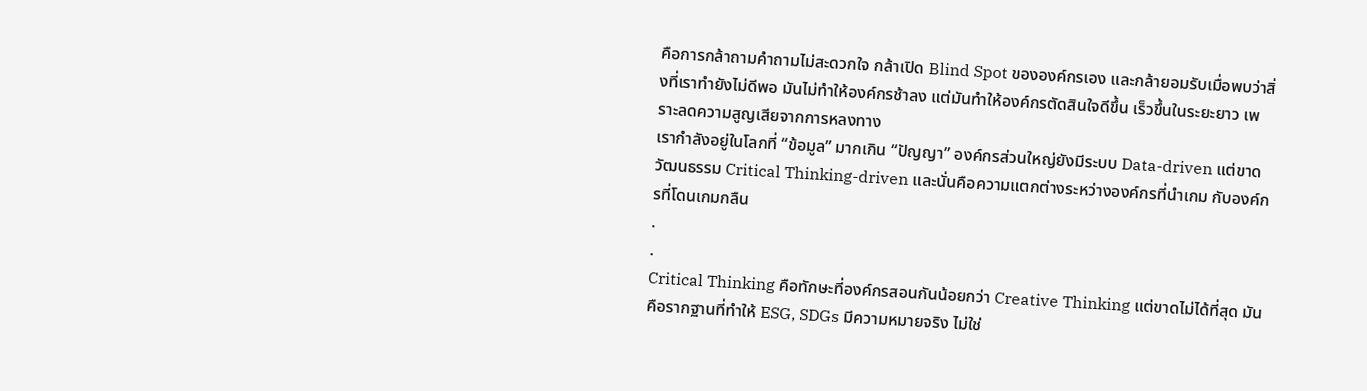คือการกล้าถามคำถามไม่สะดวกใจ กล้าเปิด Blind Spot ขององค์กรเอง และกล้ายอมรับเมื่อพบว่าสิ่งที่เราทำยังไม่ดีพอ มันไม่ทำให้องค์กรช้าลง แต่มันทำให้องค์กรตัดสินใจดีขึ้น เร็วขึ้นในระยะยาว เพราะลดความสูญเสียจากการหลงทาง
เรากำลังอยู่ในโลกที่ “ข้อมูล” มากเกิน “ปัญญา” องค์กรส่วนใหญ่ยังมีระบบ Data-driven แต่ขาดวัฒนธรรม Critical Thinking-driven และนั่นคือความแตกต่างระหว่างองค์กรที่นำเกม กับองค์กรที่โดนเกมกลืน
.
.
Critical Thinking คือทักษะที่องค์กรสอนกันน้อยกว่า Creative Thinking แต่ขาดไม่ได้ที่สุด มันคือรากฐานที่ทำให้ ESG, SDGs มีความหมายจริง ไม่ใช่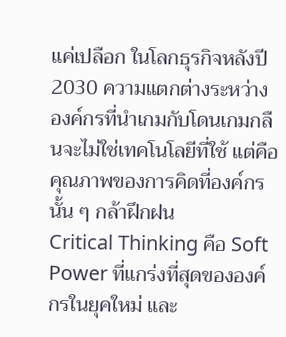แค่เปลือก ในโลกธุรกิจหลังปี 2030 ความแตกต่างระหว่างองค์กรที่นำเกมกับโดนเกมกลืนจะไม่ใช่เทคโนโลยีที่ใช้ แต่คือคุณภาพของการคิดที่องค์กรนั้น ๆ กล้าฝึกฝน
Critical Thinking คือ Soft Power ที่แกร่งที่สุดขององค์กรในยุคใหม่ และ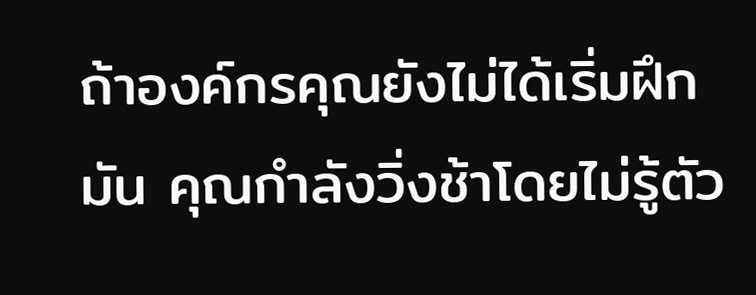ถ้าองค์กรคุณยังไม่ได้เริ่มฝึกมัน คุณกำลังวิ่งช้าโดยไม่รู้ตัว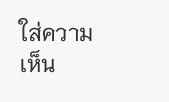ใส่ความเห็น